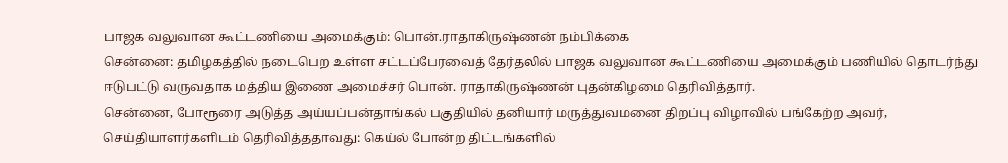பாஜக வலுவான கூட்டணியை அமைக்கும்: பொன்.ராதாகிருஷ்ணன் நம்பிக்கை
சென்னை: தமிழகத்தில் நடைபெற உள்ள சட்டப்பேரவைத் தேர்தலில் பாஜக வலுவான கூட்டணியை அமைக்கும் பணியில் தொடர்ந்து ஈடுபட்டு வருவதாக மத்திய இணை அமைச்சர் பொன். ராதாகிருஷ்ணன் புதன்கிழமை தெரிவித்தார்.
சென்னை, போரூரை அடுத்த அய்யப்பன்தாங்கல் பகுதியில் தனியார் மருத்துவமனை திறப்பு விழாவில் பங்கேற்ற அவர், செய்தியாளர்களிடம் தெரிவித்ததாவது: கெய்ல் போன்ற திட்டங்களில்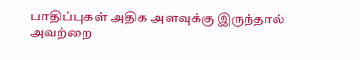பாதிப்புகள் அதிக அளவுக்கு இருந்தால் அவற்றை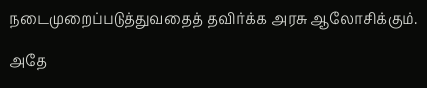நடைமுறைப்படுத்துவதைத் தவிர்க்க அரசு ஆலோசிக்கும்.

அதே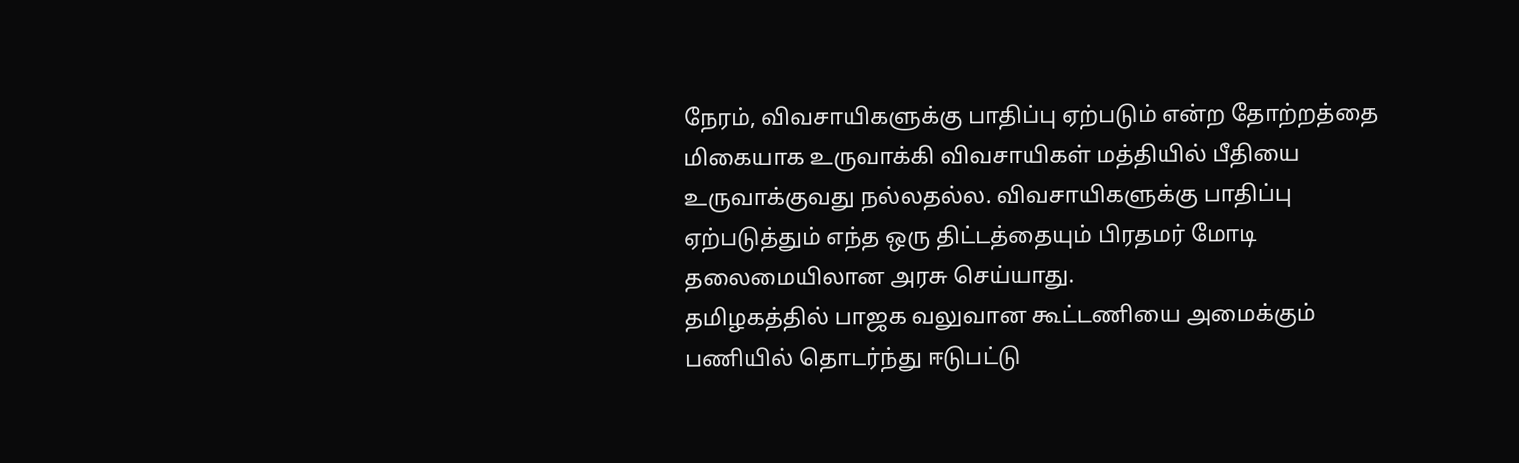நேரம், விவசாயிகளுக்கு பாதிப்பு ஏற்படும் என்ற தோற்றத்தை மிகையாக உருவாக்கி விவசாயிகள் மத்தியில் பீதியை உருவாக்குவது நல்லதல்ல. விவசாயிகளுக்கு பாதிப்பு ஏற்படுத்தும் எந்த ஒரு திட்டத்தையும் பிரதமர் மோடி தலைமையிலான அரசு செய்யாது.
தமிழகத்தில் பாஜக வலுவான கூட்டணியை அமைக்கும் பணியில் தொடர்ந்து ஈடுபட்டு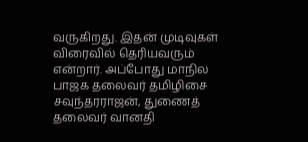வருகிறது. இதன் முடிவுகள் விரைவில் தெரியவரும் என்றார். அப்போது மாநில பாஜக தலைவர் தமிழிசை சவுந்தரராஜன், துணைத் தலைவர் வானதி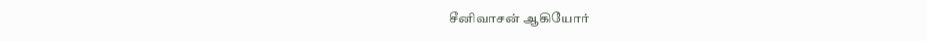சீனிவாசன் ஆகியோர்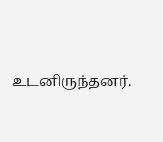உடனிருந்தனர்.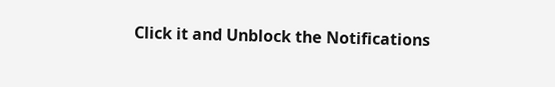Click it and Unblock the Notifications